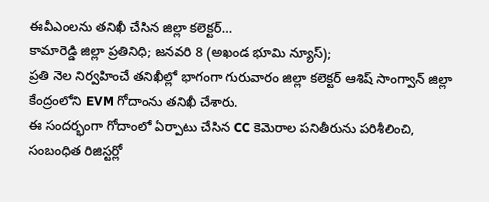ఈవీఎంలను తనిఖీ చేసిన జిల్లా కలెక్టర్…
కామారెడ్డి జిల్లా ప్రతినిధి; జనవరి 8 (అఖండ భూమి న్యూస్);
ప్రతి నెల నిర్వహించే తనిఖీల్లో భాగంగా గురువారం జిల్లా కలెక్టర్ ఆశిష్ సాంగ్వాన్ జిల్లా కేంద్రంలోని EVM గోదాంను తనిఖీ చేశారు.
ఈ సందర్భంగా గోదాంలో ఏర్పాటు చేసిన CC కెమెరాల పనితీరును పరిశీలించి, సంబంధిత రిజిస్టర్లో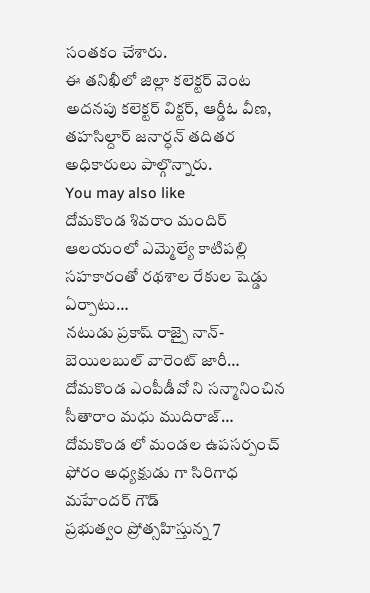సంతకం చేశారు.
ఈ తనిఖీలో జిల్లా కలెక్టర్ వెంట అదనపు కలెక్టర్ విక్టర్, ఆర్డీఓ వీణ, తహసిల్దార్ జనార్ధన్ తదితర అధికారులు పాల్గొన్నారు.
You may also like
దోమకొండ శివరాం మందిర్ ఆలయంలో ఎమ్మెల్యే కాటిపల్లి సహకారంతో రథశాల రేకుల షెడ్డు ఏర్పాటు…
నటుడు ప్రకాష్ రాజ్పై నాన్-బెయిలబుల్ వారెంట్ జారీ…
దోమకొండ ఎంపీడీవో ని సన్మానించిన సీతారాం మధు ముదిరాజ్…
దోమకొండ లో మండల ఉపసర్పంచ్ ఫోరం అధ్యక్షుడు గా సిరిగాధ మహేందర్ గౌడ్
ప్రభుత్వం ప్రోత్సహిస్తున్న 7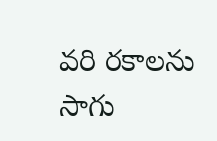వరి రకాలను సాగు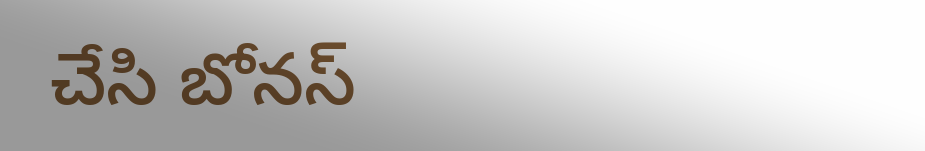చేసి బోనస్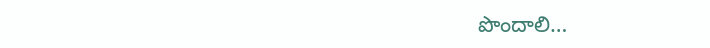పొందాలి…